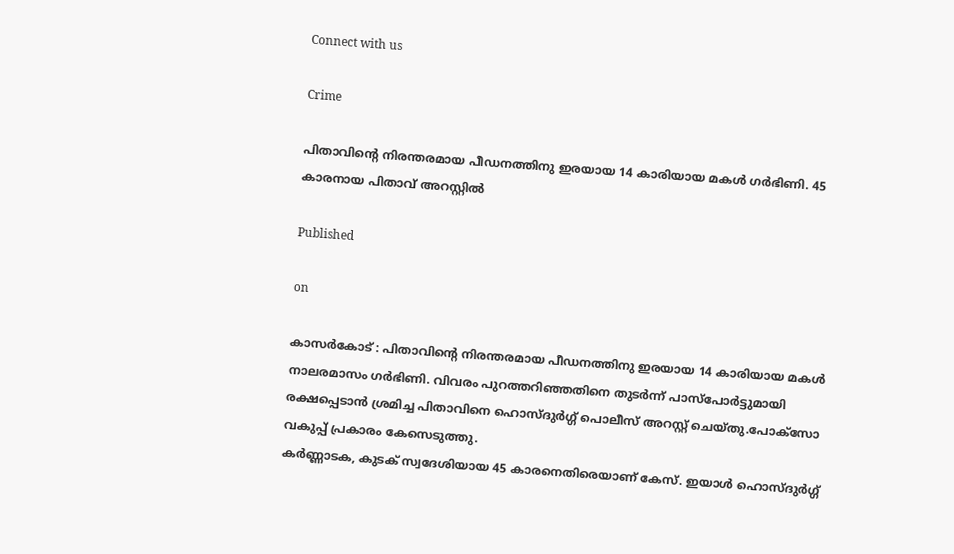Connect with us

Crime

പിതാവിൻ്റെ നിരന്തരമായ പീഡനത്തിനു ഇരയായ 14 കാരിയായ മകൾ ഗർഭിണി. 45 കാരനായ പിതാവ് അറസ്റ്റിൽ

Published

on

കാസർകോട് : പിതാവിൻ്റെ നിരന്തരമായ പീഡനത്തിനു ഇരയായ 14 കാരിയായ മകൾ നാലരമാസം ഗർഭിണി. വിവരം പുറത്തറിഞ്ഞതിനെ തുടർന്ന് പാസ്പോർട്ടുമായി രക്ഷപ്പെടാൻ ശ്രമിച്ച പിതാവിനെ ഹൊസ്‌ദുർഗ്ഗ് പൊലീസ് അറസ്റ്റ് ചെയ്തു.പോക്സോ വകുപ്പ് പ്രകാരം കേസെടുത്തു.
കർണ്ണാടക, കുടക് സ്വദേശിയായ 45 കാരനെതിരെയാണ് കേസ്. ഇയാൾ ഹൊസ്‌ദുർഗ്ഗ്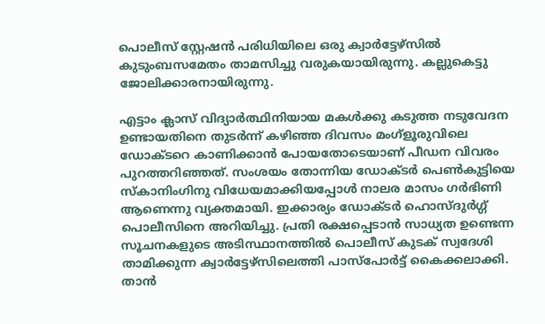പൊലീസ് സ്റ്റേഷൻ പരിധിയിലെ ഒരു ക്വാർട്ടേഴ്‌സിൽ കുടുംബസമേതം താമസിച്ചു വരുകയായിരുന്നു. കല്ലുകെട്ടു ജോലിക്കാരനായിരുന്നു.

എട്ടാം ക്ലാസ് വിദ്യാർത്ഥിനിയായ മകൾക്കു കടുത്ത നടുവേദന ഉണ്ടായതിനെ തുടർന്ന് കഴിഞ്ഞ ദിവസം മംഗ്ളൂരുവിലെ ഡോക്ടറെ കാണിക്കാൻ പോയതോടെയാണ് പീഡന വിവരം പുറത്തറിഞ്ഞത്. സംശയം തോന്നിയ ഡോക്ടർ പെൺകുട്ടിയെ സ്‌കാനിംഗിനു വിധേയമാക്കിയപ്പോൾ നാലര മാസം ഗർഭിണി ആണെന്നു വ്യക്തമായി. ഇക്കാര്യം ഡോക്ടർ ഹൊസ്‌ദുർഗ്ഗ് പൊലീസിനെ അറിയിച്ചു. പ്രതി രക്ഷപ്പെടാൻ സാധ്യത ഉണ്ടെന്ന സൂചനകളുടെ അടിസ്ഥാനത്തിൽ പൊലീസ് കുടക് സ്വദേശി താമിക്കുന്ന ക്വാർട്ടേഴ്‌സിലെത്തി പാസ്പോർട്ട് കൈക്കലാക്കി. താൻ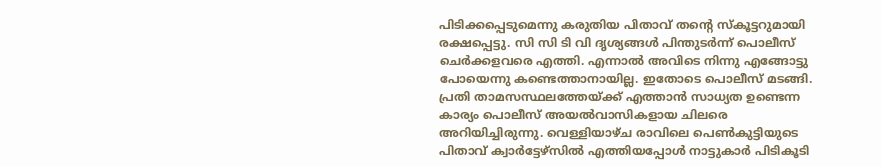പിടിക്കപ്പെടുമെന്നു കരുതിയ പിതാവ് തന്റെ സ്‌കൂട്ടറുമായി രക്ഷപ്പെട്ടു. സി സി ടി വി ദൃശ്യങ്ങൾ പിന്തുടർന്ന് പൊലീസ് ചെർക്കളവരെ എത്തി. എന്നാൽ അവിടെ നിന്നു എങ്ങോട്ടു പോയെന്നു കണ്ടെത്താനായില്ല. ഇതോടെ പൊലീസ് മടങ്ങി. പ്രതി താമസസ്ഥലത്തേയ്ക്ക് എത്താൻ സാധ്യത ഉണ്ടെന്ന കാര്യം പൊലീസ് അയൽവാസികളായ ചിലരെ അറിയിച്ചിരുന്നു. വെള്ളിയാഴ്‌ച രാവിലെ പെൺകുട്ടിയുടെ പിതാവ് ക്വാർട്ടേഴ്‌സിൽ എത്തിയപ്പോൾ നാട്ടുകാർ പിടികൂടി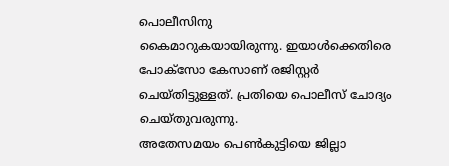പൊലീസിനു
കൈമാറുകയായിരുന്നു. ഇയാൾക്കെതിരെ പോക്സോ കേസാണ് രജിസ്റ്റർ ചെയ്തിട്ടുള്ളത്. പ്രതിയെ പൊലീസ് ചോദ്യം ചെയ്തുവരുന്നു.
അതേസമയം പെൺകുട്ടിയെ ജില്ലാ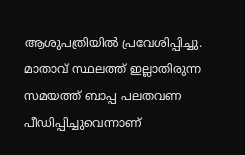ആശുപത്രിയിൽ പ്രവേശിപ്പിച്ചു. മാതാവ് സ്ഥലത്ത് ഇല്ലാതിരുന്ന സമയത്ത് ബാപ്പ പലതവണ പീഡിപ്പിച്ചുവെന്നാണ്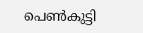പെൺകുട്ടി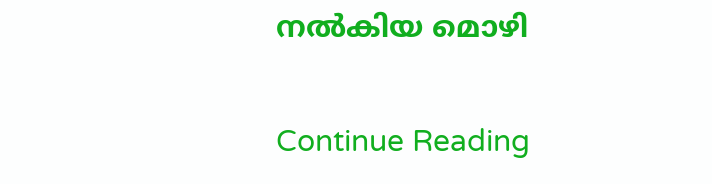നൽകിയ മൊഴി

Continue Reading